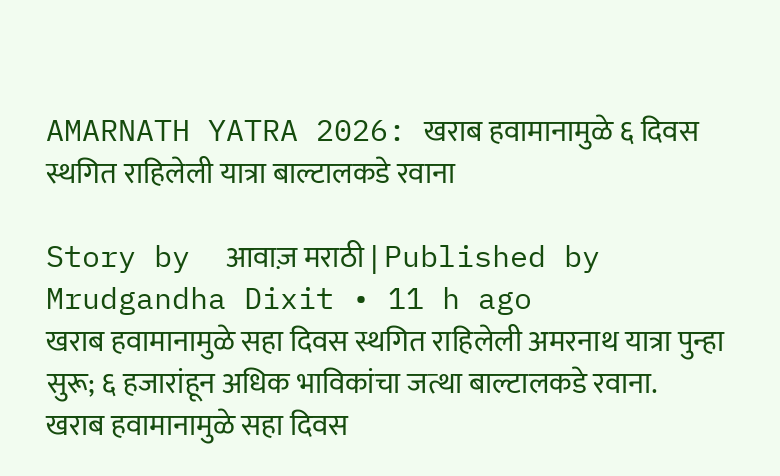AMARNATH YATRA 2026: खराब हवामानामुळे ६ दिवस स्थगित राहिलेली यात्रा बाल्टालकडे रवाना

Story by  आवाज़ मराठी | Published by  Mrudgandha Dixit • 11 h ago
खराब हवामानामुळे सहा दिवस स्थगित राहिलेली अमरनाथ यात्रा पुन्हा सुरू; ६ हजारांहून अधिक भाविकांचा जत्था बाल्टालकडे रवाना.
खराब हवामानामुळे सहा दिवस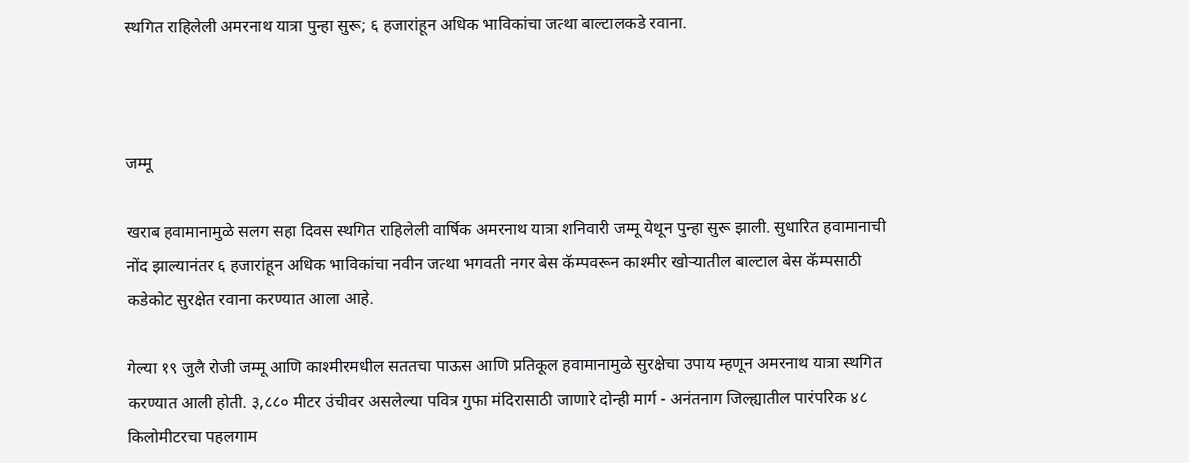स्थगित राहिलेली अमरनाथ यात्रा पुन्हा सुरू; ६ हजारांहून अधिक भाविकांचा जत्था बाल्टालकडे रवाना.



जम्मू

खराब हवामानामुळे सलग सहा दिवस स्थगित राहिलेली वार्षिक अमरनाथ यात्रा शनिवारी जम्मू येथून पुन्हा सुरू झाली. सुधारित हवामानाची नोंद झाल्यानंतर ६ हजारांहून अधिक भाविकांचा नवीन जत्था भगवती नगर बेस कॅम्पवरून काश्मीर खोऱ्यातील बाल्टाल बेस कॅम्पसाठी कडेकोट सुरक्षेत रवाना करण्यात आला आहे.

गेल्या १९ जुलै रोजी जम्मू आणि काश्मीरमधील सततचा पाऊस आणि प्रतिकूल हवामानामुळे सुरक्षेचा उपाय म्हणून अमरनाथ यात्रा स्थगित करण्यात आली होती. ३,८८० मीटर उंचीवर असलेल्या पवित्र गुफा मंदिरासाठी जाणारे दोन्ही मार्ग - अनंतनाग जिल्ह्यातील पारंपरिक ४८ किलोमीटरचा पहलगाम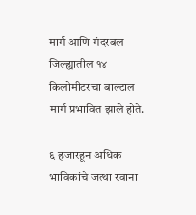मार्ग आणि गंदरबल जिल्ह्यातील १४ किलोमीटरचा बाल्टाल मार्ग प्रभावित झाले होते.

६ हजारहून अधिक भाविकांचे जत्था रवाना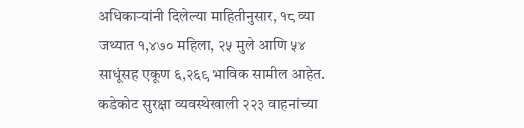अधिकाऱ्यांनी दिलेल्या माहितीनुसार, १८ व्या जथ्यात १,४७० महिला, २५ मुले आणि ५४ साधूंसह एकूण ६,२६९ भाविक सामील आहेत. कडेकोट सुरक्षा व्यवस्थेखाली २२३ वाहनांच्या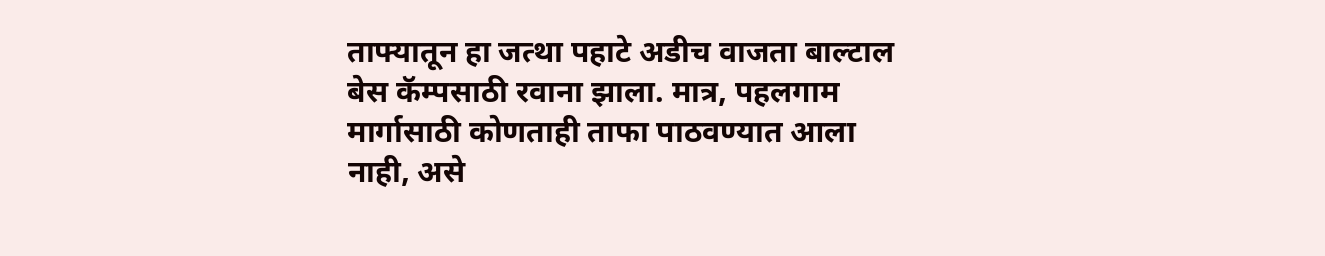ताफ्यातून हा जत्था पहाटे अडीच वाजता बाल्टाल बेस कॅम्पसाठी रवाना झाला. मात्र, पहलगाम मार्गासाठी कोणताही ताफा पाठवण्यात आला नाही, असे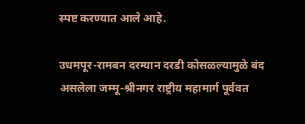स्पष्ट करण्यात आले आहे.

उधमपूर-रामबन दरम्यान दरडी कोसळल्यामुळे बंद असलेला जम्मू-श्रीनगर राष्ट्रीय महामार्ग पूर्ववत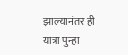झाल्यानंतर ही यात्रा पुन्हा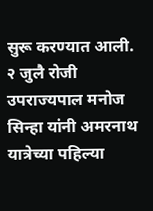सुरू करण्यात आली. २ जुलै रोजी उपराज्यपाल मनोज सिन्हा यांनी अमरनाथ यात्रेच्या पहिल्या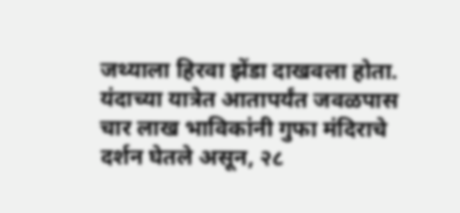जथ्याला हिरवा झेंडा दाखवला होता. यंदाच्या यात्रेत आतापर्यंत जवळपास चार लाख भाविकांनी गुफा मंदिराचे दर्शन घेतले असून, २८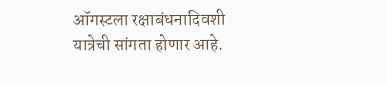ऑगस्टला रक्षाबंधनादिवशी यात्रेची सांगता होणार आहे.